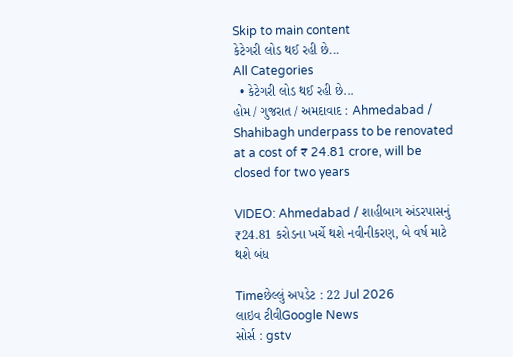Skip to main content
કેટેગરી લોડ થઈ રહી છે...
All Categories
  • કેટેગરી લોડ થઈ રહી છે...
હોમ / ગુજરાત / અમદાવાદ : Ahmedabad / Shahibagh underpass to be renovated at a cost of ₹ 24.81 crore, will be closed for two years

VIDEO: Ahmedabad / શાહીબાગ અંડરપાસનું ₹24.81 કરોડના ખર્ચે થશે નવીનીકરણ, બે વર્ષ માટે થશે બંધ

Timeછેલ્લું અપડેટ : 22 Jul 2026
લાઇવ ટીવીGoogle News
સોર્સ : gstv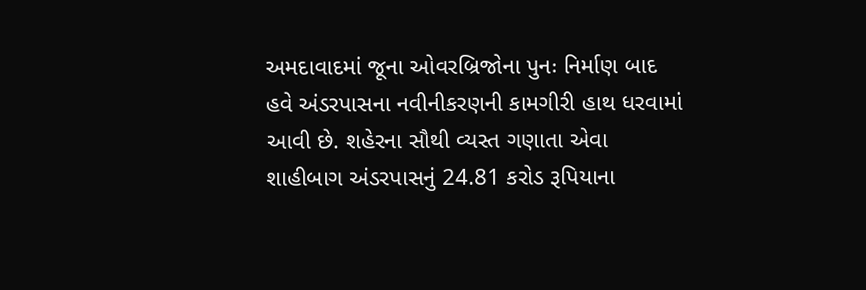અમદાવાદમાં જૂના ઓવરબ્રિજોના પુનઃ નિર્માણ બાદ હવે અંડરપાસના નવીનીકરણની કામગીરી હાથ ધરવામાં આવી છે. શહેરના સૌથી વ્યસ્ત ગણાતા એવા શાહીબાગ અંડરપાસનું 24.81 કરોડ રૂપિયાના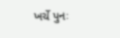ખર્ચે પુનઃ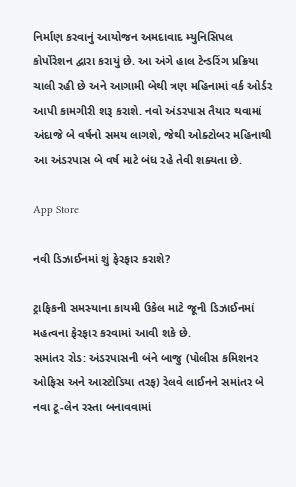નિર્માણ કરવાનું આયોજન અમદાવાદ મ્યુનિસિપલ કોર્પોરેશન દ્વારા કરાયું છે. આ અંગે હાલ ટેન્ડરિંગ પ્રક્રિયા ચાલી રહી છે અને આગામી બેથી ત્રણ મહિનામાં વર્ક ઓર્ડર આપી કામગીરી શરૂ કરાશે. નવો અંડરપાસ તૈયાર થવામાં અંદાજે બે વર્ષનો સમય લાગશે, જેથી ઓક્ટોબર મહિનાથી આ અંડરપાસ બે વર્ષ માટે બંધ રહે તેવી શક્યતા છે.

App Store

નવી ડિઝાઈનમાં શું ફેરફાર કરાશે?

ટ્રાફિકની સમસ્યાના કાયમી ઉકેલ માટે જૂની ડિઝાઈનમાં મહત્વના ફેરફાર કરવામાં આવી શકે છે.
સમાંતર રોડ: અંડરપાસની બંને બાજુ (પોલીસ કમિશનર ઓફિસ અને આસ્ટોડિયા તરફ) રેલવે લાઈનને સમાંતર બે નવા ટૂ-લેન રસ્તા બનાવવામાં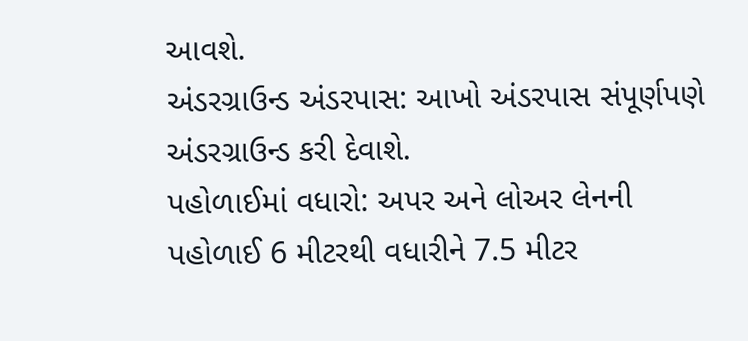આવશે.
અંડરગ્રાઉન્ડ અંડરપાસ: આખો અંડરપાસ સંપૂર્ણપણે અંડરગ્રાઉન્ડ કરી દેવાશે.
પહોળાઈમાં વધારો: અપર અને લોઅર લેનની પહોળાઈ 6 મીટરથી વધારીને 7.5 મીટર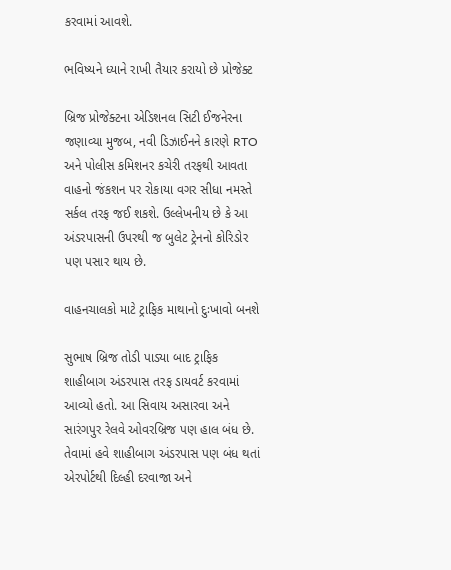કરવામાં આવશે.

ભવિષ્યને ધ્યાને રાખી તૈયાર કરાયો છે પ્રોજેક્ટ

બ્રિજ પ્રોજેક્ટના એડિશનલ સિટી ઈજનેરના જણાવ્યા મુજબ, નવી ડિઝાઈનને કારણે RTO અને પોલીસ કમિશનર કચેરી તરફથી આવતા વાહનો જંકશન પર રોકાયા વગર સીધા નમસ્તે સર્કલ તરફ જઈ શકશે. ઉલ્લેખનીય છે કે આ અંડરપાસની ઉપરથી જ બુલેટ ટ્રેનનો કોરિડોર પણ પસાર થાય છે.

વાહનચાલકો માટે ટ્રાફિક માથાનો દુઃખાવો બનશે

સુભાષ બ્રિજ તોડી પાડ્યા બાદ ટ્રાફિક શાહીબાગ અંડરપાસ તરફ ડાયવર્ટ કરવામાં આવ્યો હતો. આ સિવાય અસારવા અને સારંગપુર રેલવે ઓવરબ્રિજ પણ હાલ બંધ છે. તેવામાં હવે શાહીબાગ અંડરપાસ પણ બંધ થતાં એરપોર્ટથી દિલ્હી દરવાજા અને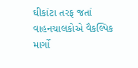ઘીકાંટા તરફ જતાં વાહનચાલકોએ વૈકલ્પિક માર્ગો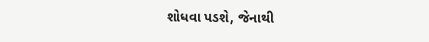શોધવા પડશે, જેનાથી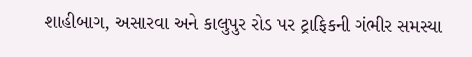શાહીબાગ, અસારવા અને કાલુપુર રોડ પર ટ્રાફિકની ગંભીર સમસ્યા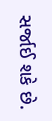સર્જાઈ શકે છે.